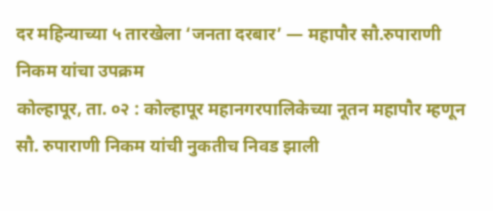दर महिन्याच्या ५ तारखेला ‘जनता दरबार’ — महापौर सौ.रुपाराणी निकम यांचा उपक्रम
कोल्हापूर, ता. ०२ : कोल्हापूर महानगरपालिकेच्या नूतन महापौर म्हणून सौ. रुपाराणी निकम यांची नुकतीच निवड झाली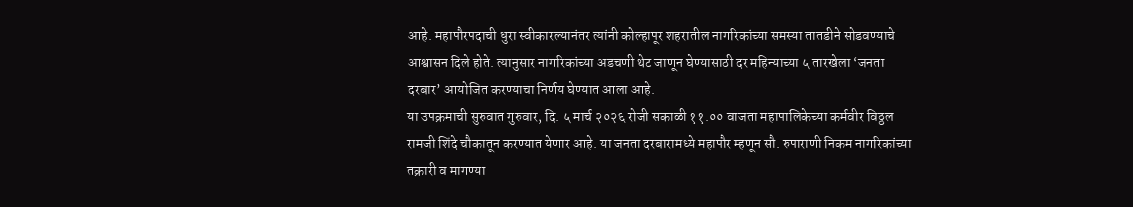आहे. महापौरपदाची धुरा स्वीकारल्यानंतर त्यांनी कोल्हापूर शहरातील नागरिकांच्या समस्या तातडीने सोडवण्याचे आश्वासन दिले होते. त्यानुसार नागरिकांच्या अडचणी थेट जाणून घेण्यासाठी दर महिन्याच्या ५ तारखेला ‘जनता दरबार’ आयोजित करण्याचा निर्णय घेण्यात आला आहे.
या उपक्रमाची सुरुवात गुरुवार, दि. ५ मार्च २०२६ रोजी सकाळी ११.०० वाजता महापालिकेच्या कर्मवीर विठ्ठल रामजी शिंदे चौकातून करण्यात येणार आहे. या जनता दरबारामध्ये महापौर म्हणून सौ. रुपाराणी निकम नागरिकांच्या तक्रारी व मागण्या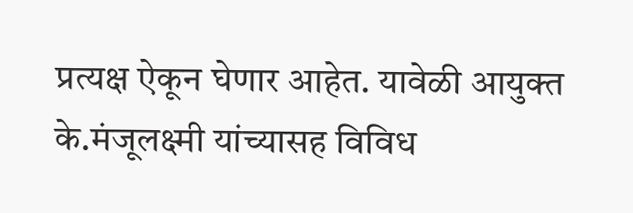प्रत्यक्ष ऐकून घेणार आहेत. यावेळी आयुक्त के.मंजूलक्ष्मी यांच्यासह विविध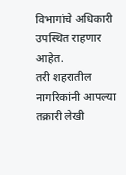विभागांचे अधिकारी उपस्थित राहणार आहेत.
तरी शहरातील नागरिकांनी आपल्या तक्रारी लेखी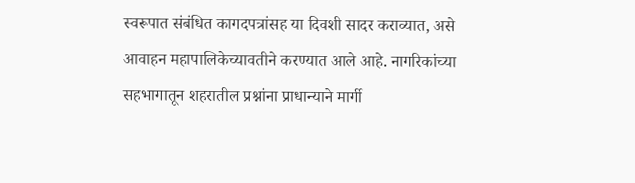स्वरूपात संबंधित कागदपत्रांसह या दिवशी सादर कराव्यात, असे आवाहन महापालिकेच्यावतीने करण्यात आले आहे. नागरिकांच्या सहभागातून शहरातील प्रश्नांना प्राधान्याने मार्गी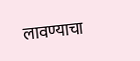लावण्याचा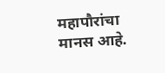महापौरांचा मानस आहे.